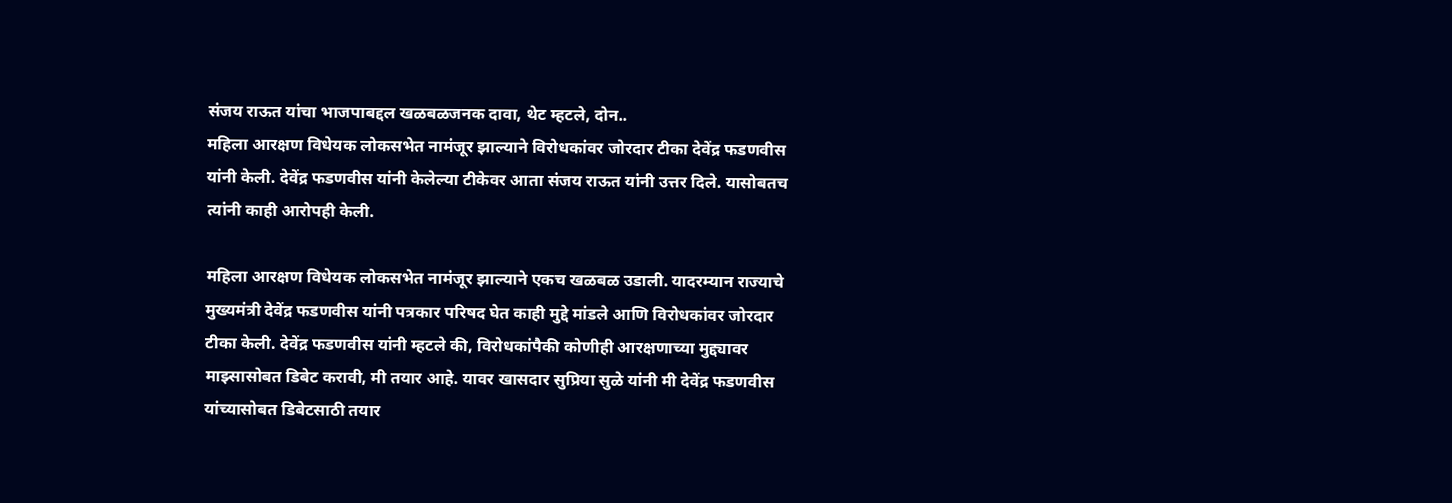संजय राऊत यांचा भाजपाबद्दल खळबळजनक दावा, थेट म्हटले, दोन..
महिला आरक्षण विधेयक लोकसभेत नामंजूर झाल्याने विरोधकांवर जोरदार टीका देवेंद्र फडणवीस यांनी केली. देवेंद्र फडणवीस यांनी केलेल्या टीकेवर आता संजय राऊत यांनी उत्तर दिले. यासोबतच त्यांनी काही आरोपही केली.

महिला आरक्षण विधेयक लोकसभेत नामंजूर झाल्याने एकच खळबळ उडाली. यादरम्यान राज्याचे मुख्यमंत्री देवेंद्र फडणवीस यांनी पत्रकार परिषद घेत काही मुद्दे मांडले आणि विरोधकांवर जोरदार टीका केली. देवेंद्र फडणवीस यांनी म्हटले की, विरोधकांपैकी कोणीही आरक्षणाच्या मुद्द्यावर माझ्सासोबत डिबेट करावी, मी तयार आहे. यावर खासदार सुप्रिया सुळे यांनी मी देवेंद्र फडणवीस यांच्यासोबत डिबेटसाठी तयार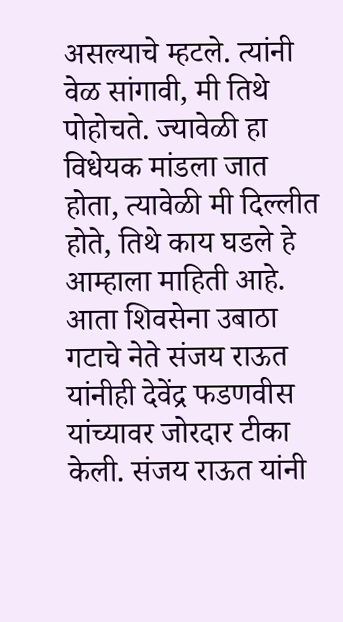असल्याचे म्हटले. त्यांनी वेळ सांगावी, मी तिथे पोहोचते. ज्यावेळी हा विधेयक मांडला जात होता, त्यावेळी मी दिल्लीत होते, तिथे काय घडले हे आम्हाला माहिती आहे. आता शिवसेना उबाठा गटाचे नेते संजय राऊत यांनीही देवेंद्र फडणवीस यांच्यावर जोरदार टीका केली. संजय राऊत यांनी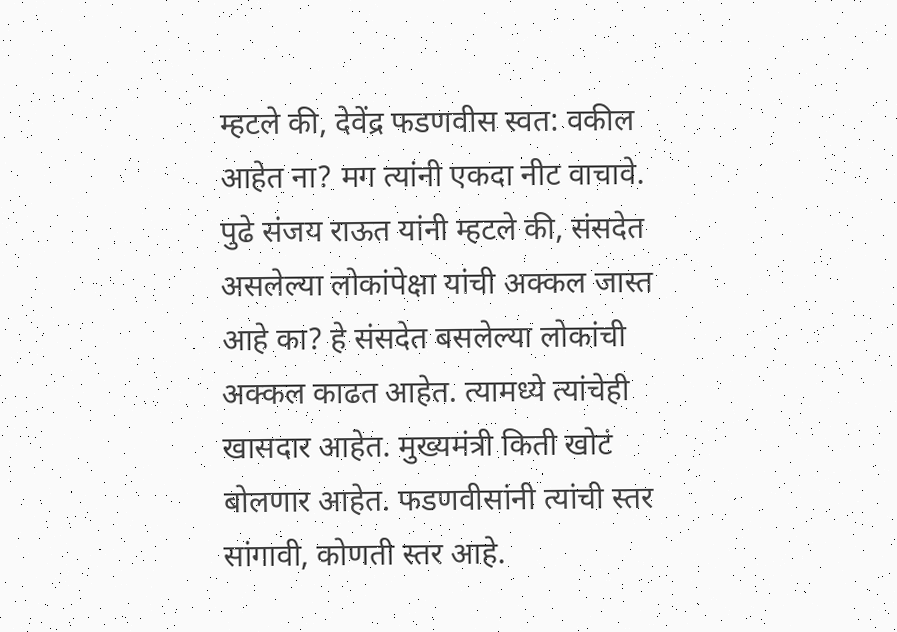म्हटले की, देवेंद्र फडणवीस स्वत: वकील आहेत ना? मग त्यांनी एकदा नीट वाचावे.
पुढे संजय राऊत यांनी म्हटले की, संसदेत असलेल्या लोकांपेक्षा यांची अक्कल जास्त आहे का? हे संसदेत बसलेल्या लोकांची अक्कल काढत आहेत. त्यामध्ये त्यांचेही खासदार आहेत. मुख्यमंत्री किती खोटं बोलणार आहेत. फडणवीसांनी त्यांची स्तर सांगावी, कोणती स्तर आहे.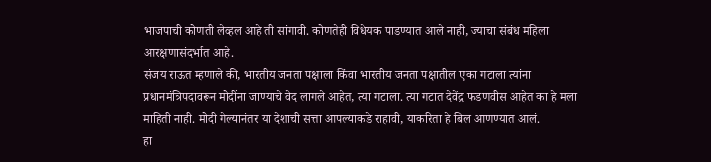भाजपाची कोणती लेव्हल आहे ती सांगावी. कोणतेही विधेयक पाडण्यात आले नाही, ज्याचा संबंध महिला आरक्षणासंदर्भात आहे.
संजय राऊत म्हणाले की, भारतीय जनता पक्षाला किंवा भारतीय जनता पक्षातील एका गटाला त्यांना प्रधानमंत्रिपदावरून मोदींना जाण्याचे वेद लागले आहेत, त्या गटाला. त्या गटात देवेंद्र फडणवीस आहेत का हे मला माहिती नाही. मोदी गेल्यानंतर या देशाची सत्ता आपल्याकडे राहावी, याकरिता हे बिल आणण्यात आलं.
हा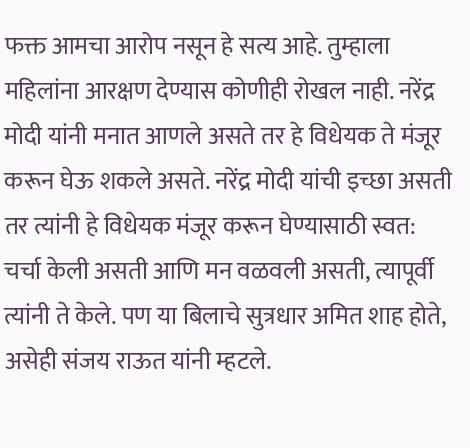फक्त आमचा आरोप नसून हे सत्य आहे. तुम्हाला महिलांना आरक्षण देण्यास कोणीही रोखल नाही. नरेंद्र मोदी यांनी मनात आणले असते तर हे विधेयक ते मंजूर करून घेऊ शकले असते. नरेंद्र मोदी यांची इच्छा असती तर त्यांनी हे विधेयक मंजूर करून घेण्यासाठी स्वत: चर्चा केली असती आणि मन वळवली असती, त्यापूर्वी त्यांनी ते केले. पण या बिलाचे सुत्रधार अमित शाह होते, असेही संजय राऊत यांनी म्हटले.